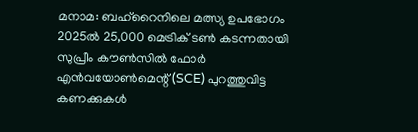മനാമ: ബഹ്റൈനിലെ മത്സ്യ ഉപഭോഗം 2025ൽ 25,000 മെട്രിക് ടൺ കടന്നതായി സുപ്രീം കൗൺസിൽ ഫോർ എൻവയോൺമെന്റ് (SCE) പുറത്തുവിട്ട കണക്കുകൾ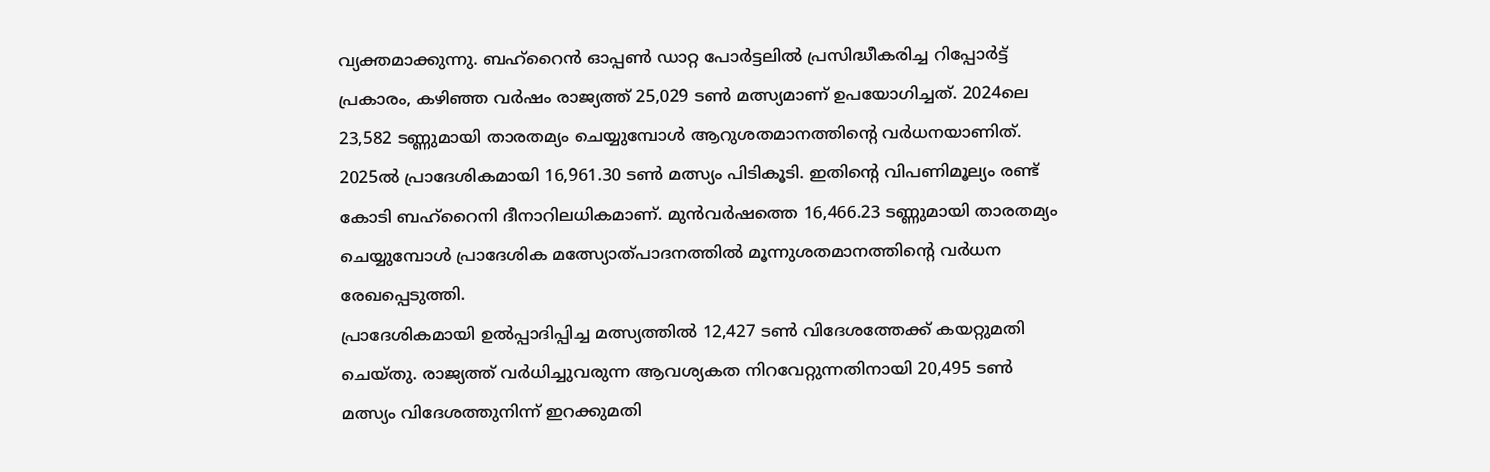വ്യക്തമാക്കുന്നു. ബഹ്റൈൻ ഓപ്പൺ ഡാറ്റ പോർട്ടലിൽ പ്രസിദ്ധീകരിച്ച റിപ്പോർട്ട് പ്രകാരം, കഴിഞ്ഞ വർഷം രാജ്യത്ത് 25,029 ടൺ മത്സ്യമാണ് ഉപയോഗിച്ചത്. 2024ലെ 23,582 ടണ്ണുമായി താരതമ്യം ചെയ്യുമ്പോൾ ആറുശതമാനത്തിന്റെ വർധനയാണിത്.
2025ൽ പ്രാദേശികമായി 16,961.30 ടൺ മത്സ്യം പിടികൂടി. ഇതിന്റെ വിപണിമൂല്യം രണ്ട് കോടി ബഹ്റൈനി ദീനാറിലധികമാണ്. മുൻവർഷത്തെ 16,466.23 ടണ്ണുമായി താരതമ്യം ചെയ്യുമ്പോൾ പ്രാദേശിക മത്സ്യോത്പാദനത്തിൽ മൂന്നുശതമാനത്തിന്റെ വർധന രേഖപ്പെടുത്തി.
പ്രാദേശികമായി ഉൽപ്പാദിപ്പിച്ച മത്സ്യത്തിൽ 12,427 ടൺ വിദേശത്തേക്ക് കയറ്റുമതി ചെയ്തു. രാജ്യത്ത് വർധിച്ചുവരുന്ന ആവശ്യകത നിറവേറ്റുന്നതിനായി 20,495 ടൺ മത്സ്യം വിദേശത്തുനിന്ന് ഇറക്കുമതി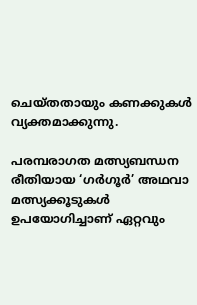ചെയ്തതായും കണക്കുകൾ വ്യക്തമാക്കുന്നു.

പരമ്പരാഗത മത്സ്യബന്ധന രീതിയായ ‘ഗർഗൂർ’ അഥവാ മത്സ്യക്കൂടുകൾ ഉപയോഗിച്ചാണ് ഏറ്റവും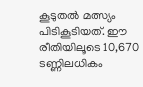കൂടുതൽ മത്സ്യം പിടികൂടിയത്. ഈ രീതിയിലൂടെ 10,670 ടണ്ണിലധികം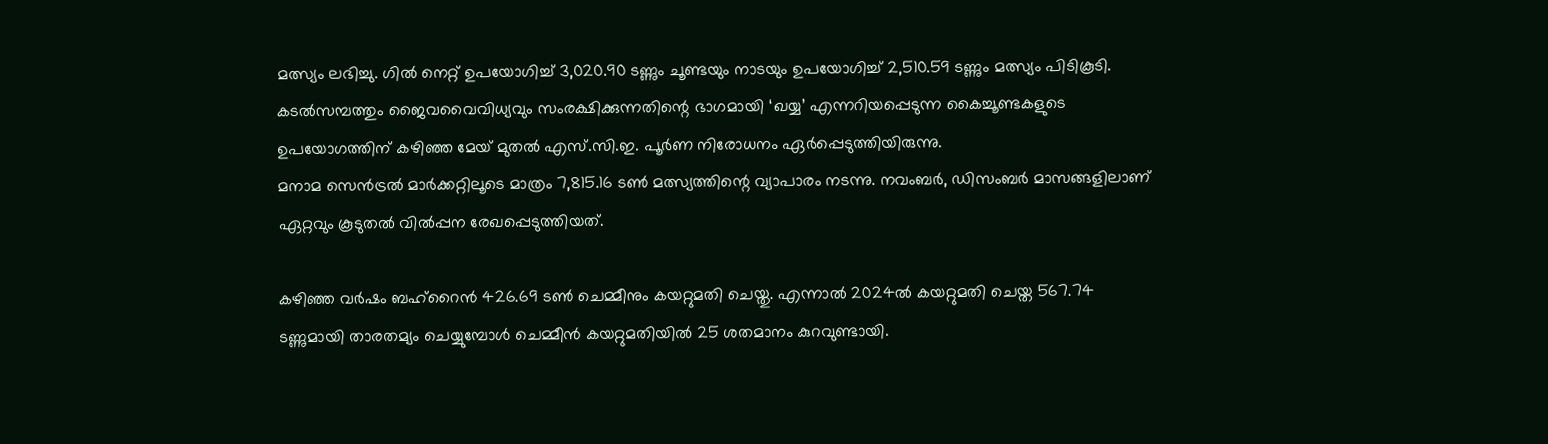മത്സ്യം ലഭിച്ചു. ഗിൽ നെറ്റ് ഉപയോഗിച്ച് 3,020.90 ടണ്ണും ചൂണ്ടയും നാടയും ഉപയോഗിച്ച് 2,510.59 ടണ്ണും മത്സ്യം പിടികൂടി.
കടൽസമ്പത്തും ജൈവവൈവിധ്യവും സംരക്ഷിക്കുന്നതിന്റെ ഭാഗമായി ‘ഖയ്യ’ എന്നറിയപ്പെടുന്ന കൈച്ചൂണ്ടകളുടെ ഉപയോഗത്തിന് കഴിഞ്ഞ മേയ് മുതൽ എസ്.സി.ഇ. പൂർണ നിരോധനം ഏർപ്പെടുത്തിയിരുന്നു.
മനാമ സെൻട്രൽ മാർക്കറ്റിലൂടെ മാത്രം 7,815.16 ടൺ മത്സ്യത്തിന്റെ വ്യാപാരം നടന്നു. നവംബർ, ഡിസംബർ മാസങ്ങളിലാണ് ഏറ്റവും കൂടുതൽ വിൽപ്പന രേഖപ്പെടുത്തിയത്.

കഴിഞ്ഞ വർഷം ബഹ്റൈൻ 426.69 ടൺ ചെമ്മീനും കയറ്റുമതി ചെയ്തു. എന്നാൽ 2024ൽ കയറ്റുമതി ചെയ്ത 567.74 ടണ്ണുമായി താരതമ്യം ചെയ്യുമ്പോൾ ചെമ്മീൻ കയറ്റുമതിയിൽ 25 ശതമാനം കുറവുണ്ടായി.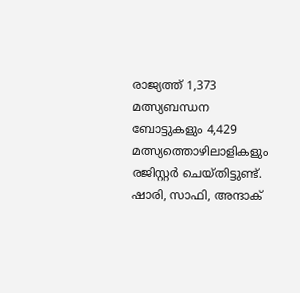രാജ്യത്ത് 1,373 മത്സ്യബന്ധന ബോട്ടുകളും 4,429 മത്സ്യത്തൊഴിലാളികളും രജിസ്റ്റർ ചെയ്തിട്ടുണ്ട്. ഷാരി, സാഫി, അന്ദാക്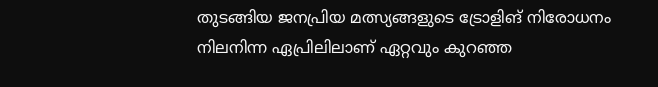തുടങ്ങിയ ജനപ്രിയ മത്സ്യങ്ങളുടെ ട്രോളിങ് നിരോധനം നിലനിന്ന ഏപ്രിലിലാണ് ഏറ്റവും കുറഞ്ഞ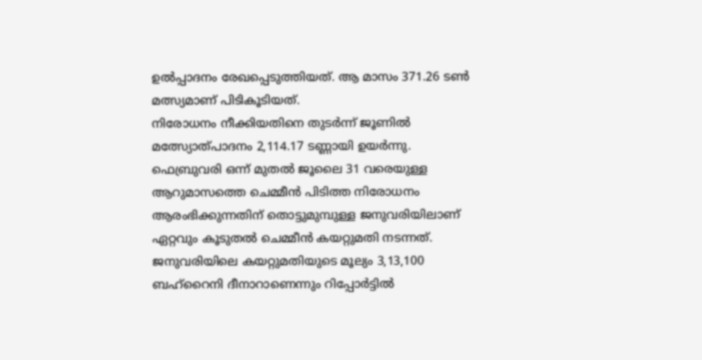ഉൽപ്പാദനം രേഖപ്പെടുത്തിയത്. ആ മാസം 371.26 ടൺ മത്സ്യമാണ് പിടികൂടിയത്.
നിരോധനം നീക്കിയതിനെ തുടർന്ന് ജൂണിൽ മത്സ്യോത്പാദനം 2,114.17 ടണ്ണായി ഉയർന്നു. ഫെബ്രുവരി ഒന്ന് മുതൽ ജൂലൈ 31 വരെയുള്ള ആറുമാസത്തെ ചെമ്മീൻ പിടിത്ത നിരോധനം ആരംഭിക്കുന്നതിന് തൊട്ടുമുമ്പുള്ള ജനുവരിയിലാണ് ഏറ്റവും കൂടുതൽ ചെമ്മീൻ കയറ്റുമതി നടന്നത്. ജനുവരിയിലെ കയറ്റുമതിയുടെ മൂല്യം 3,13,100 ബഹ്റൈനി ദീനാറാണെന്നും റിപ്പോർട്ടിൽ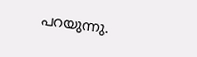പറയുന്നു.